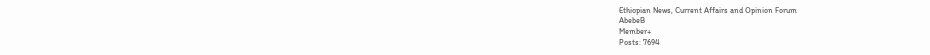Ethiopian News, Current Affairs and Opinion Forum
AbebeB
Member+
Posts: 7694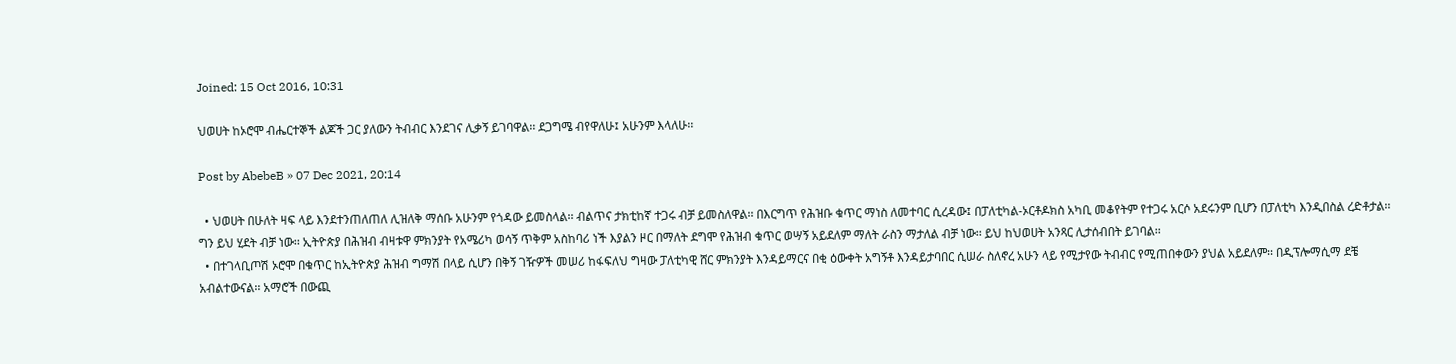Joined: 15 Oct 2016, 10:31

ህወሀት ከኦሮሞ ብሔርተኞች ልጆች ጋር ያለውን ትብብር እንደገና ሊቃኝ ይገባዋል፡፡ ደጋግሜ ብየዋለሁ፤ አሁንም እላለሁ፡፡

Post by AbebeB » 07 Dec 2021, 20:14

  • ህወሀት በሁለት ዛፍ ላይ እንደተንጠለጠለ ሊዝለቅ ማሰቡ አሁንም የጎዳው ይመስላል፡፡ ብልጥና ታክቲከኛ ተጋሩ ብቻ ይመስለዋል፡፡ በእርግጥ የሕዝቡ ቁጥር ማነስ ለመተባር ሲረዳው፤ በፓለቲካል-ኦርቶዶክስ አካቢ መቆየትም የተጋሩ አርሶ አደሩንም ቢሆን በፓለቲካ እንዲበስል ረድቶታል፡፡ ግን ይህ ሂደት ብቻ ነው፡፡ ኢትዮጵያ በሕዝብ ብዛቱዋ ምክንያት የአሜሪካ ወሳኝ ጥቅም አስከባሪ ነች እያልን ዞር በማለት ደግሞ የሕዝብ ቁጥር ወሣኝ አይደለም ማለት ራስን ማታለል ብቻ ነው፡፡ ይህ ከህወሀት አንጻር ሊታሰብበት ይገባል፡፡
  • በተገላቢጦሽ ኦሮሞ በቁጥር ከኢትዮጵያ ሕዝብ ግማሽ በላይ ሲሆን በቅኝ ገዥዎች መሠሪ ከፋፍለህ ግዛው ፓለቲካዊ ሸር ምክንያት እንዳይማርና በቂ ዕውቀት አግኝቶ እንዳይታባበር ሲሠራ ስለኖረ አሁን ላይ የሚታየው ትብብር የሚጠበቀውን ያህል አይደለም፡፡ በዲፕሎማሲማ ደቼ አብልተውናል፡፡ አማሮች በውጪ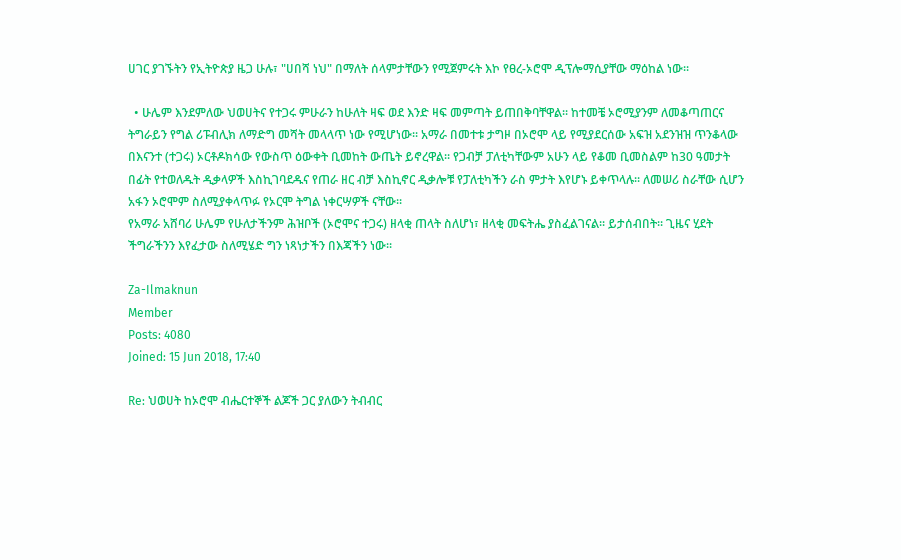ሀገር ያገኙትን የኢትዮጵያ ዜጋ ሁሉ፣ "ሀበሻ ነህ" በማለት ሰላምታቸውን የሚጀምሩት እኮ የፀረ-ኦሮሞ ዲፕሎማሲያቸው ማዕከል ነው፡፡

  • ሁሌም እንደምለው ህወሀትና የተጋሩ ምሁራን ከሁለት ዛፍ ወደ እንድ ዛፍ መምጣት ይጠበቅባቸዋል፡፡ ከተመቼ ኦሮሚያንም ለመቆጣጠርና ትግራይን የግል ሪፑብሊክ ለማድግ መሻት መላላጥ ነው የሚሆነው፡፡ አማራ በመተቱ ታግዞ በኦሮሞ ላይ የሚያደርሰው አፍዝ አደንዝዝ ጥንቆላው በእናንተ (ተጋሩ) ኦርቶዶክሳው የውስጥ ዕውቀት ቢመከት ውጤት ይኖረዋል፡፡ የጋብቻ ፓለቲካቸውም አሁን ላይ የቆመ ቢመስልም ከ30 ዓመታት በፊት የተወለዱት ዲቃላዎች እስኪገባደዱና የጠራ ዘር ብቻ እስኪኖር ዲቃሎቹ የፓለቲካችን ራስ ምታት እየሆኑ ይቀጥላሉ፡፡ ለመሠሪ ስራቸው ሲሆን አፋን ኦሮሞም ስለሚያቀላጥፉ የኦርሞ ትግል ነቀርሣዎች ናቸው፡፡
የአማራ አሸባሪ ሁሌም የሁለታችንም ሕዝቦች (ኦሮሞና ተጋሩ) ዘላቂ ጠላት ስለሆነ፣ ዘላቂ መፍትሔ ያስፈልገናል፡፡ ይታሰብበት፡፡ ጊዜና ሂደት ችግራችንን እየፈታው ስለሚሄድ ግን ነጻነታችን በእጃችን ነው፡፡

Za-Ilmaknun
Member
Posts: 4080
Joined: 15 Jun 2018, 17:40

Re: ህወሀት ከኦሮሞ ብሔርተኞች ልጆች ጋር ያለውን ትብብር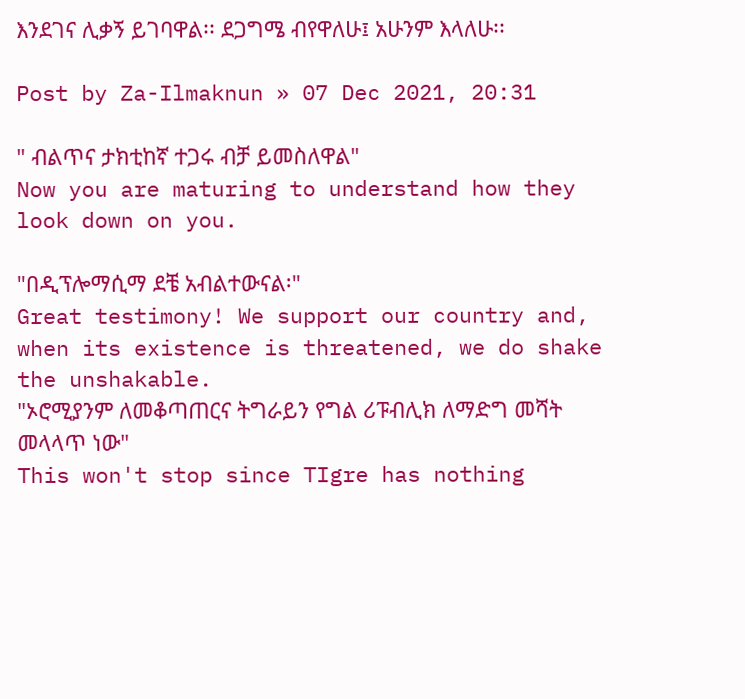እንደገና ሊቃኝ ይገባዋል፡፡ ደጋግሜ ብየዋለሁ፤ አሁንም እላለሁ፡፡

Post by Za-Ilmaknun » 07 Dec 2021, 20:31

" ብልጥና ታክቲከኛ ተጋሩ ብቻ ይመስለዋል"
Now you are maturing to understand how they look down on you.

"በዲፕሎማሲማ ደቼ አብልተውናል፡"
Great testimony! We support our country and, when its existence is threatened, we do shake the unshakable.
"ኦሮሚያንም ለመቆጣጠርና ትግራይን የግል ሪፑብሊክ ለማድግ መሻት መላላጥ ነው"
This won't stop since TIgre has nothing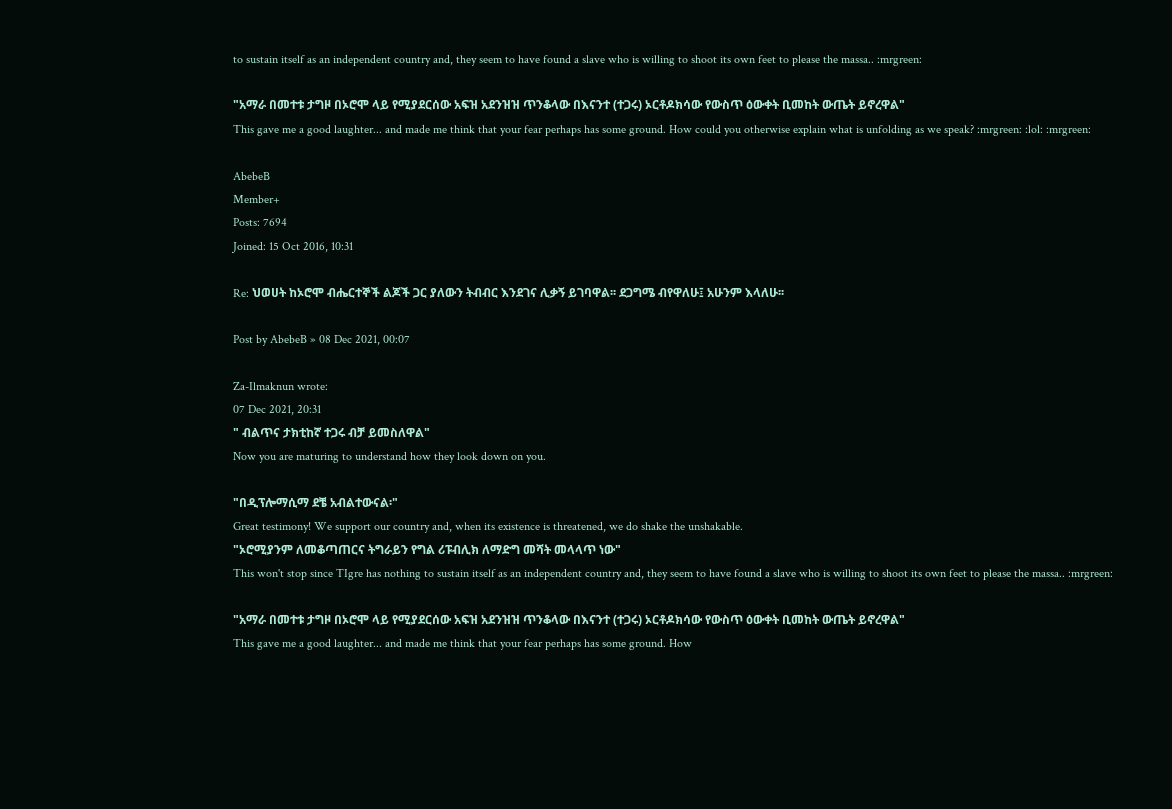to sustain itself as an independent country and, they seem to have found a slave who is willing to shoot its own feet to please the massa.. :mrgreen:

"አማራ በመተቱ ታግዞ በኦሮሞ ላይ የሚያደርሰው አፍዝ አደንዝዝ ጥንቆላው በእናንተ (ተጋሩ) ኦርቶዶክሳው የውስጥ ዕውቀት ቢመከት ውጤት ይኖረዋል"
This gave me a good laughter... and made me think that your fear perhaps has some ground. How could you otherwise explain what is unfolding as we speak? :mrgreen: :lol: :mrgreen:

AbebeB
Member+
Posts: 7694
Joined: 15 Oct 2016, 10:31

Re: ህወሀት ከኦሮሞ ብሔርተኞች ልጆች ጋር ያለውን ትብብር እንደገና ሊቃኝ ይገባዋል፡፡ ደጋግሜ ብየዋለሁ፤ አሁንም እላለሁ፡፡

Post by AbebeB » 08 Dec 2021, 00:07

Za-Ilmaknun wrote:
07 Dec 2021, 20:31
" ብልጥና ታክቲከኛ ተጋሩ ብቻ ይመስለዋል"
Now you are maturing to understand how they look down on you.

"በዲፕሎማሲማ ደቼ አብልተውናል፡"
Great testimony! We support our country and, when its existence is threatened, we do shake the unshakable.
"ኦሮሚያንም ለመቆጣጠርና ትግራይን የግል ሪፑብሊክ ለማድግ መሻት መላላጥ ነው"
This won't stop since TIgre has nothing to sustain itself as an independent country and, they seem to have found a slave who is willing to shoot its own feet to please the massa.. :mrgreen:

"አማራ በመተቱ ታግዞ በኦሮሞ ላይ የሚያደርሰው አፍዝ አደንዝዝ ጥንቆላው በእናንተ (ተጋሩ) ኦርቶዶክሳው የውስጥ ዕውቀት ቢመከት ውጤት ይኖረዋል"
This gave me a good laughter... and made me think that your fear perhaps has some ground. How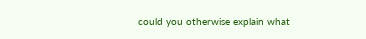could you otherwise explain what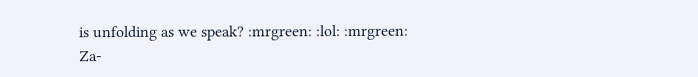is unfolding as we speak? :mrgreen: :lol: :mrgreen:
Za-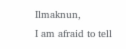Ilmaknun,
I am afraid to tell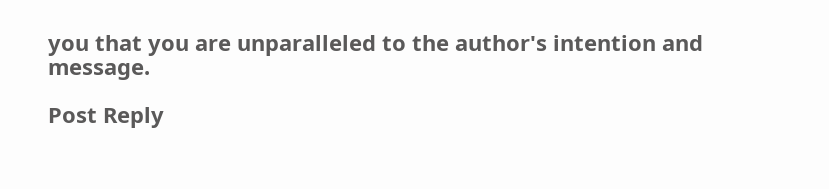you that you are unparalleled to the author's intention and message.

Post Reply